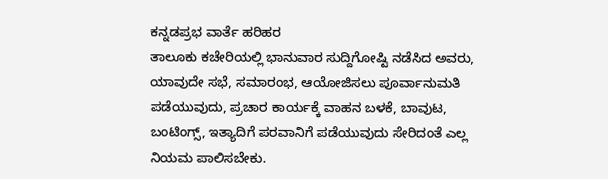ಕನ್ನಡಪ್ರಭ ವಾರ್ತೆ ಹರಿಹರ
ತಾಲೂಕು ಕಚೇರಿಯಲ್ಲಿ ಭಾನುವಾರ ಸುದ್ದಿಗೋಷ್ಟಿ ನಡೆಸಿದ ಅವರು, ಯಾವುದೇ ಸಭೆ, ಸಮಾರಂಭ, ಆಯೋಜಿಸಲು ಪೂರ್ವಾನುಮತಿ ಪಡೆಯುವುದು, ಪ್ರಚಾರ ಕಾರ್ಯಕ್ಕೆ ವಾಹನ ಬಳಕೆ, ಬಾವುಟ, ಬಂಟಿಂಗ್ಸ್, ಇತ್ಯಾದಿಗೆ ಪರವಾನಿಗೆ ಪಡೆಯುವುದು ಸೇರಿದಂತೆ ಎಲ್ಲ ನಿಯಮ ಪಾಲಿಸಬೇಕು.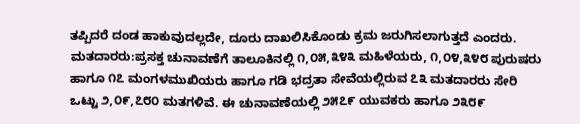ತಪ್ಪಿದರೆ ದಂಡ ಹಾಕುವುದಲ್ಲದೇ, ದೂರು ದಾಖಲಿಸಿಕೊಂಡು ಕ್ರಮ ಜರುಗಿಸಲಾಗುತ್ತದೆ ಎಂದರು.
ಮತದಾರರು:ಪ್ರಸಕ್ತ ಚುನಾವಣೆಗೆ ತಾಲೂಕಿನಲ್ಲಿ ೧,೦೫,೩೪೩ ಮಹಿಳೆಯರು, ೧,೦೪,೩೪೮ ಪುರುಷರು ಹಾಗೂ ೧೭ ಮಂಗಳಮುಖಿಯರು ಹಾಗೂ ಗಡಿ ಭದ್ರತಾ ಸೇವೆಯಲ್ಲಿರುವ ೭೩ ಮತದಾರರು ಸೇರಿ ಒಟ್ಟು ೨,೦೯,೭೮೦ ಮತಗಳಿವೆ. ಈ ಚುನಾವಣೆಯಲ್ಲಿ ೨೫೭೯ ಯುವಕರು ಹಾಗೂ ೨೩೮೯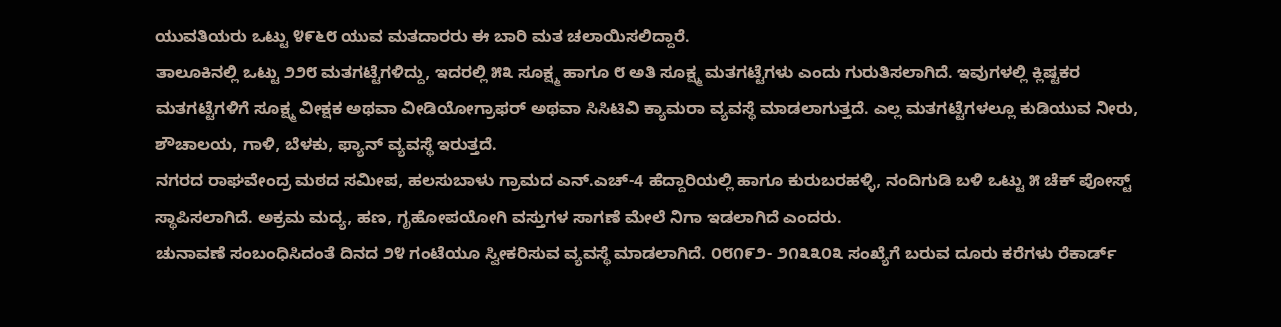ಯುವತಿಯರು ಒಟ್ಟು ೪೯೬೮ ಯುವ ಮತದಾರರು ಈ ಬಾರಿ ಮತ ಚಲಾಯಿಸಲಿದ್ದಾರೆ.
ತಾಲೂಕಿನಲ್ಲಿ ಒಟ್ಟು ೨೨೮ ಮತಗಟ್ಟೆಗಳಿದ್ದು, ಇದರಲ್ಲಿ ೫೩ ಸೂಕ್ಷ್ಮ ಹಾಗೂ ೮ ಅತಿ ಸೂಕ್ಷ್ಮ ಮತಗಟ್ಟೆಗಳು ಎಂದು ಗುರುತಿಸಲಾಗಿದೆ. ಇವುಗಳಲ್ಲಿ ಕ್ಲಿಷ್ಟಕರ ಮತಗಟ್ಟೆಗಳಿಗೆ ಸೂಕ್ಷ್ಮ ವೀಕ್ಷಕ ಅಥವಾ ವೀಡಿಯೋಗ್ರಾಫರ್ ಅಥವಾ ಸಿಸಿಟಿವಿ ಕ್ಯಾಮರಾ ವ್ಯವಸ್ಥೆ ಮಾಡಲಾಗುತ್ತದೆ. ಎಲ್ಲ ಮತಗಟ್ಟೆಗಳಲ್ಲೂ ಕುಡಿಯುವ ನೀರು, ಶೌಚಾಲಯ, ಗಾಳಿ, ಬೆಳಕು, ಫ್ಯಾನ್ ವ್ಯವಸ್ಥೆ ಇರುತ್ತದೆ.
ನಗರದ ರಾಘವೇಂದ್ರ ಮಠದ ಸಮೀಪ, ಹಲಸುಬಾಳು ಗ್ರಾಮದ ಎನ್.ಎಚ್-4 ಹೆದ್ದಾರಿಯಲ್ಲಿ ಹಾಗೂ ಕುರುಬರಹಳ್ಳಿ, ನಂದಿಗುಡಿ ಬಳಿ ಒಟ್ಟು ೫ ಚೆಕ್ ಪೋಸ್ಟ್ ಸ್ಥಾಪಿಸಲಾಗಿದೆ. ಅಕ್ರಮ ಮದ್ಯ, ಹಣ, ಗೃಹೋಪಯೋಗಿ ವಸ್ತುಗಳ ಸಾಗಣೆ ಮೇಲೆ ನಿಗಾ ಇಡಲಾಗಿದೆ ಎಂದರು.
ಚುನಾವಣೆ ಸಂಬಂಧಿಸಿದಂತೆ ದಿನದ ೨೪ ಗಂಟೆಯೂ ಸ್ವೀಕರಿಸುವ ವ್ಯವಸ್ಥೆ ಮಾಡಲಾಗಿದೆ. ೦೮೧೯೨- ೨೧೩೩೦೩ ಸಂಖ್ಯೆಗೆ ಬರುವ ದೂರು ಕರೆಗಳು ರೆಕಾರ್ಡ್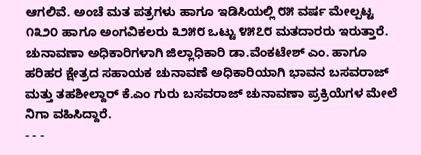ಆಗಲಿವೆ. ಅಂಚೆ ಮತ ಪತ್ರಗಳು ಹಾಗೂ ಇಡಿಸಿಯಲ್ಲಿ ೮೫ ವರ್ಷ ಮೇಲ್ಪಟ್ಟ ೧೩೨೦ ಹಾಗೂ ಅಂಗವಿಕಲರು ೩೨೫೮ ಒಟ್ಟು ೪೫೭೮ ಮತದಾರರು ಇರುತ್ತಾರೆ.
ಚುನಾವಣಾ ಅಧಿಕಾರಿಗಳಾಗಿ ಜಿಲ್ಲಾಧಿಕಾರಿ ಡಾ.ವೆಂಕಟೇಶ್ ಎಂ. ಹಾಗೂ ಹರಿಹರ ಕ್ಷೇತ್ರದ ಸಹಾಯಕ ಚುನಾವಣೆ ಅಧಿಕಾರಿಯಾಗಿ ಭಾವನ ಬಸವರಾಜ್ ಮತ್ತು ತಹಶೀಲ್ದಾರ್ ಕೆ.ಎಂ ಗುರು ಬಸವರಾಜ್ ಚುನಾವಣಾ ಪ್ರಕ್ರಿಯೆಗಳ ಮೇಲೆ ನಿಗಾ ವಹಿಸಿದ್ದಾರೆ.
- - -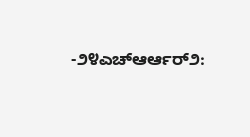-೨೪ಎಚ್ಆರ್ಆರ್೨: